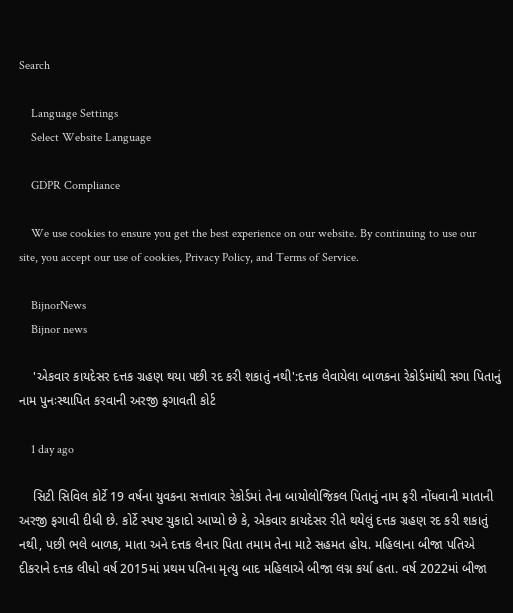Search

    Language Settings
    Select Website Language

    GDPR Compliance

    We use cookies to ensure you get the best experience on our website. By continuing to use our site, you accept our use of cookies, Privacy Policy, and Terms of Service.

    BijnorNews
    Bijnor news

    'એકવાર કાયદેસર દત્તક ગ્રહણ થયા પછી રદ કરી શકાતું નથી':દત્તક લેવાયેલા બાળકના રેકોર્ડમાંથી સગા પિતાનું નામ પુનઃસ્થાપિત કરવાની અરજી ફગાવતી કોર્ટ

    1 day ago

    સિટી સિવિલ કોર્ટે 19 વર્ષના યુવકના સત્તાવાર રેકોર્ડમાં તેના બાયોલોજિકલ પિતાનું નામ ફરી નોંધવાની માતાની અરજી ફગાવી દીધી છે. કોર્ટે સ્પષ્ટ ચુકાદો આપ્યો છે કે, એકવાર કાયદેસર રીતે થયેલું દત્તક ગ્રહણ રદ કરી શકાતું નથી, પછી ભલે બાળક, માતા અને દત્તક લેનાર પિતા તમામ તેના માટે સહમત હોય. મહિલાના બીજા પતિએ દીકરાને દત્તક લીધો વર્ષ 2015માં પ્રથમ પતિના મૃત્યુ બાદ મહિલાએ બીજા લગ્ન કર્યા હતા. વર્ષ 2022માં બીજા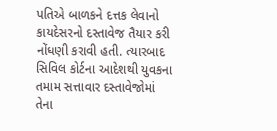પતિએ બાળકને દત્તક લેવાનો કાયદેસરનો દસ્તાવેજ તૈયાર કરી નોંધણી કરાવી હતી. ત્યારબાદ સિવિલ કોર્ટના આદેશથી યુવકના તમામ સત્તાવાર દસ્તાવેજોમાં તેના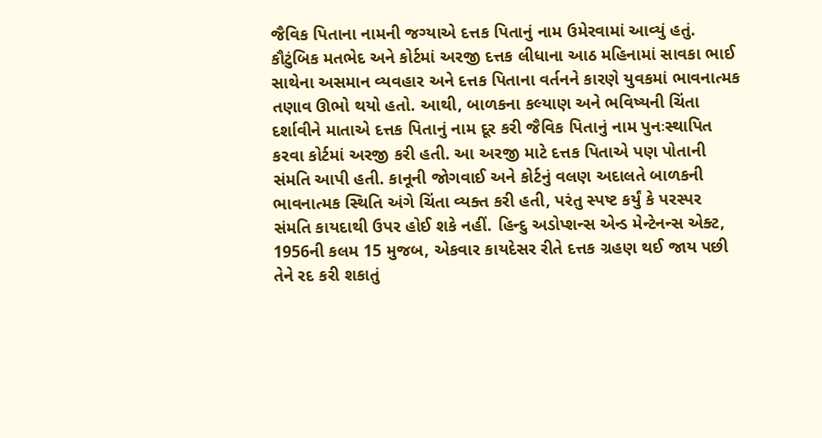જૈવિક પિતાના નામની જગ્યાએ દત્તક પિતાનું નામ ઉમેરવામાં આવ્યું હતું. કૌટુંબિક મતભેદ અને કોર્ટમાં અરજી દત્તક લીધાના આઠ મહિનામાં સાવકા ભાઈ સાથેના અસમાન વ્યવહાર અને દત્તક પિતાના વર્તનને કારણે યુવકમાં ભાવનાત્મક તણાવ ઊભો થયો હતો. આથી, બાળકના કલ્યાણ અને ભવિષ્યની ચિંતા દર્શાવીને માતાએ દત્તક પિતાનું નામ દૂર કરી જૈવિક પિતાનું નામ પુનઃસ્થાપિત કરવા કોર્ટમાં અરજી કરી હતી. આ અરજી માટે દત્તક પિતાએ પણ પોતાની સંમતિ આપી હતી. કાનૂની જોગવાઈ અને કોર્ટનું વલણ અદાલતે બાળકની ભાવનાત્મક સ્થિતિ અંગે ચિંતા વ્યક્ત કરી હતી, પરંતુ સ્પષ્ટ કર્યું કે પરસ્પર સંમતિ કાયદાથી ઉપર હોઈ શકે નહીં. હિન્દુ અડોપ્શન્સ એન્ડ મેન્ટેનન્સ એક્ટ, 1956ની કલમ 15 મુજબ, એકવાર કાયદેસર રીતે દત્તક ગ્રહણ થઈ જાય પછી તેને રદ કરી શકાતું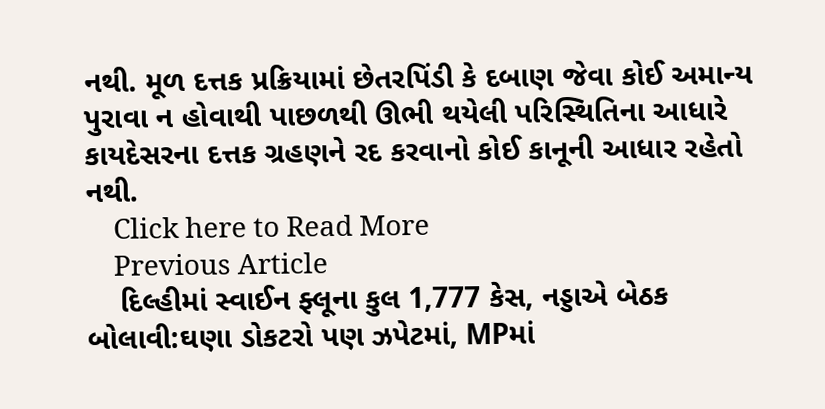નથી. મૂળ દત્તક પ્રક્રિયામાં છેતરપિંડી કે દબાણ જેવા કોઈ અમાન્ય પુરાવા ન હોવાથી પાછળથી ઊભી થયેલી પરિસ્થિતિના આધારે કાયદેસરના દત્તક ગ્રહણને રદ કરવાનો કોઈ કાનૂની આધાર રહેતો નથી.
    Click here to Read More
    Previous Article
    દિલ્હીમાં સ્વાઈન ફ્લૂના કુલ 1,777 કેસ, નડ્ડાએ બેઠક બોલાવી:ઘણા ડોકટરો પણ ઝપેટમાં, MPમાં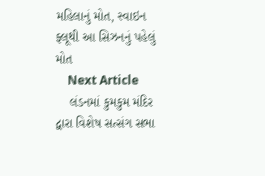મહિલાનું મોત, સ્વાઇન ફ્લૂથી આ સિઝનનું પહેલું મોત
    Next Article
    લંડનમાં કુમકુમ મંદિર દ્વારા વિશેષ સત્સંગ સભા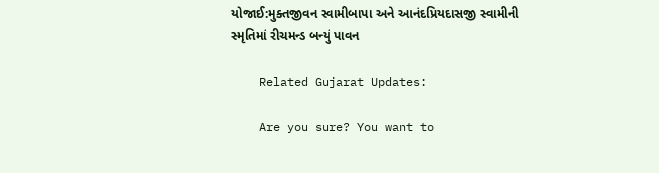યોજાઈ:મુક્તજીવન સ્વામીબાપા અને આનંદપ્રિયદાસજી સ્વામીની સ્મૃતિમાં રીચમન્ડ બન્યું પાવન

    Related Gujarat Updates:

    Are you sure? You want to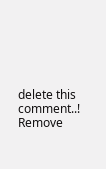delete this comment..! Remove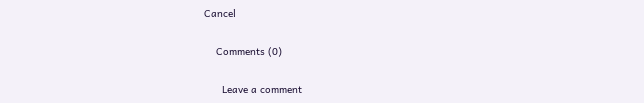Cancel

    Comments (0)

      Leave a comment